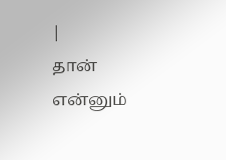|
தான் என்னும்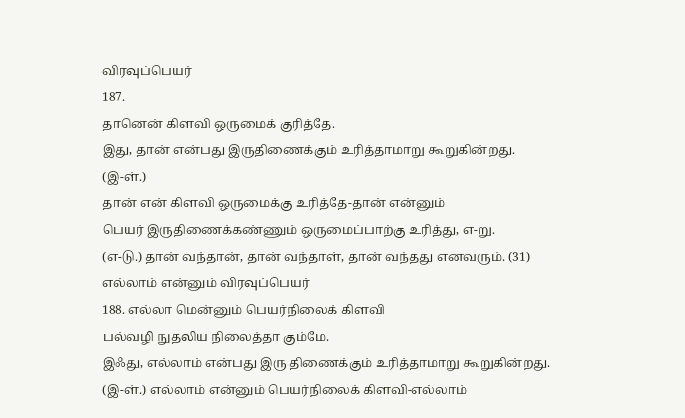விரவுப்பெயர்
187.
தானென் கிளவி ஒருமைக் குரித்தே.
இது, தான் என்பது இருதிணைக்கும் உரித்தாமாறு கூறுகின்றது.
(இ-ள்.)
தான் என் கிளவி ஒருமைக்கு உரித்தே-தான் என்னும்
பெயர் இருதிணைக்கண்ணும் ஒருமைப்பாற்கு உரித்து, எ-று.
(எ-டு.) தான் வந்தான், தான் வந்தாள், தான் வந்தது எனவரும். (31)
எல்லாம் என்னும் விரவுப்பெயர்
188. எல்லா மென்னும் பெயர்நிலைக் கிளவி
பல்வழி நுதலிய நிலைத்தா கும்மே.
இஃது, எல்லாம் என்பது இரு திணைக்கும் உரித்தாமாறு கூறுகின்றது.
(இ-ள்.) எல்லாம் என்னும் பெயர்நிலைக் கிளவி-எல்லாம்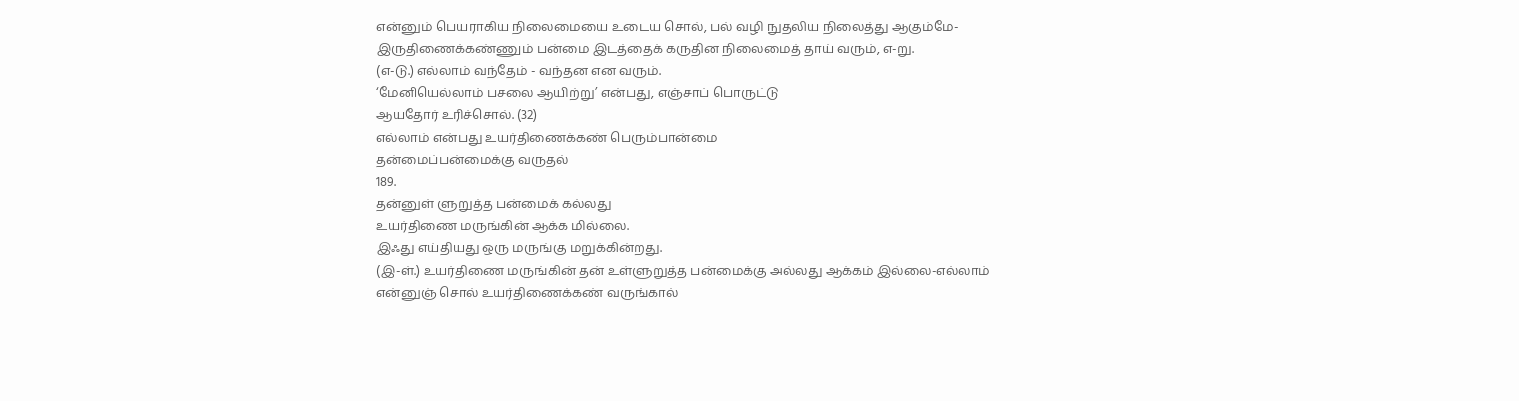என்னும் பெயராகிய நிலைமையை உடைய சொல், பல் வழி நுதலிய நிலைத்து ஆகும்மே-இருதிணைக்கண்ணும் பன்மை இடத்தைக் கருதின நிலைமைத் தாய் வரும், எ-று.
(எ-டு.) எல்லாம் வந்தேம் - வந்தன என வரும்.
‘மேனியெல்லாம் பசலை ஆயிற்று’ என்பது, எஞ்சாப் பொருட்டு
ஆயதோர் உரிச்சொல். (32)
எல்லாம் என்பது உயர்திணைக்கண் பெரும்பான்மை
தன்மைப்பன்மைக்கு வருதல்
189.
தன்னுள் ளுறுத்த பன்மைக் கல்லது
உயர்திணை மருங்கின் ஆக்க மில்லை.
இஃது எய்தியது ஒரு மருங்கு மறுக்கின்றது.
(இ-ள்.) உயர்திணை மருங்கின் தன் உள்ளுறுத்த பன்மைக்கு அல்லது ஆக்கம் இல்லை-எல்லாம் என்னுஞ் சொல் உயர்திணைக்கண் வருங்கால்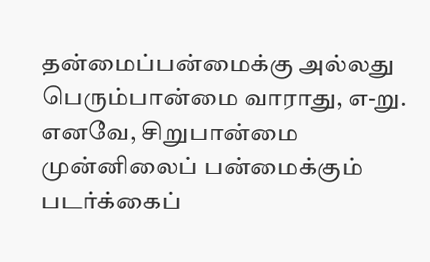தன்மைப்பன்மைக்கு அல்லது பெரும்பான்மை வாராது, எ-று.
எனவே, சிறுபான்மை முன்னிலைப் பன்மைக்கும் படர்க்கைப்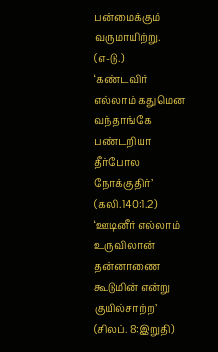பன்மைக்கும் வருமாயிற்று.
(எ-டு.)
‘கண்டவிர் எல்லாம் கதுமென வந்தாங்கே
பண்டறியா தீர்போல நோக்குதிர்’
(கலி.140:1.2)
‘ஊடினீர் எல்லாம் உருவிலான் தன்னாணை
கூடுமின் என்று குயில்சாற்ற’
(சிலப். 8:இறுதி)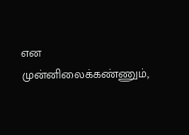என முன்னிலைக்கண்ணும்,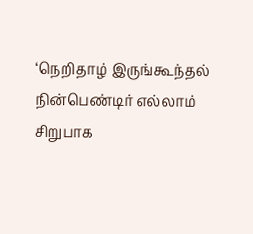‘நெறிதாழ் இருங்கூந்தல் நின்பெண்டிர் எல்லாம்
சிறுபாக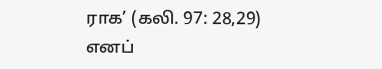ராக’ (கலி. 97: 28,29)
எனப்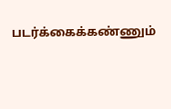படர்க்கைக்கண்ணும்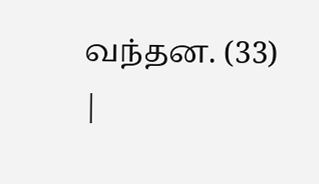வந்தன. (33)
|